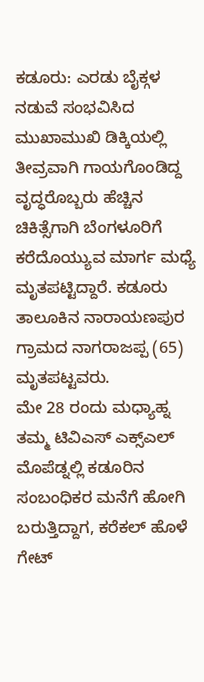ಕಡೂರು: ಎರಡು ಬೈಕ್ಗಳ ನಡುವೆ ಸಂಭವಿಸಿದ ಮುಖಾಮುಖಿ ಡಿಕ್ಕಿಯಲ್ಲಿ ತೀವ್ರವಾಗಿ ಗಾಯಗೊಂಡಿದ್ದ ವೃದ್ಧರೊಬ್ಬರು ಹೆಚ್ಚಿನ ಚಿಕಿತ್ಸೆಗಾಗಿ ಬೆಂಗಳೂರಿಗೆ ಕರೆದೊಯ್ಯುವ ಮಾರ್ಗ ಮಧ್ಯೆ ಮೃತಪಟ್ಟಿದ್ದಾರೆ. ಕಡೂರು ತಾಲೂಕಿನ ನಾರಾಯಣಪುರ ಗ್ರಾಮದ ನಾಗರಾಜಪ್ಪ (65) ಮೃತಪಟ್ಟವರು.
ಮೇ 28 ರಂದು ಮಧ್ಯಾಹ್ನ ತಮ್ಮ ಟಿವಿಎಸ್ ಎಕ್ಸ್ಎಲ್ ಮೊಪೆಡ್ನಲ್ಲಿ ಕಡೂರಿನ ಸಂಬಂಧಿಕರ ಮನೆಗೆ ಹೋಗಿ ಬರುತ್ತಿದ್ದಾಗ, ಕರೆಕಲ್ ಹೊಳೆ ಗೇಟ್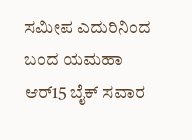ಸಮೀಪ ಎದುರಿನಿಂದ ಬಂದ ಯಮಹಾ ಆರ್15 ಬೈಕ್ ಸವಾರ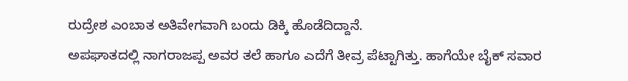ರುದ್ರೇಶ ಎಂಬಾತ ಅತಿವೇಗವಾಗಿ ಬಂದು ಡಿಕ್ಕಿ ಹೊಡೆದಿದ್ದಾನೆ.
ಅಪಘಾತದಲ್ಲಿ ನಾಗರಾಜಪ್ಪ ಅವರ ತಲೆ ಹಾಗೂ ಎದೆಗೆ ತೀವ್ರ ಪೆಟ್ಟಾಗಿತ್ತು. ಹಾಗೆಯೇ ಬೈಕ್ ಸವಾರ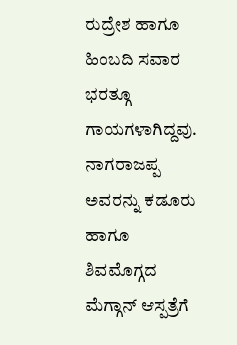ರುದ್ರೇಶ ಹಾಗೂ ಹಿಂಬದಿ ಸವಾರ ಭರತ್ಗೂ ಗಾಯಗಳಾಗಿದ್ದವು. ನಾಗರಾಜಪ್ಪ ಅವರನ್ನು ಕಡೂರು ಹಾಗೂ ಶಿವಮೊಗ್ಗದ ಮೆಗ್ಗಾನ್ ಆಸ್ಪತ್ರೆಗೆ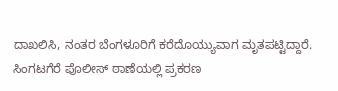ದಾಖಲಿಸಿ, ನಂತರ ಬೆಂಗಳೂರಿಗೆ ಕರೆದೊಯ್ಯುವಾಗ ಮೃತಪಟ್ಟಿದ್ದಾರೆ. ಸಿಂಗಟಗೆರೆ ಪೊಲೀಸ್ ಠಾಣೆಯಲ್ಲಿ ಪ್ರಕರಣ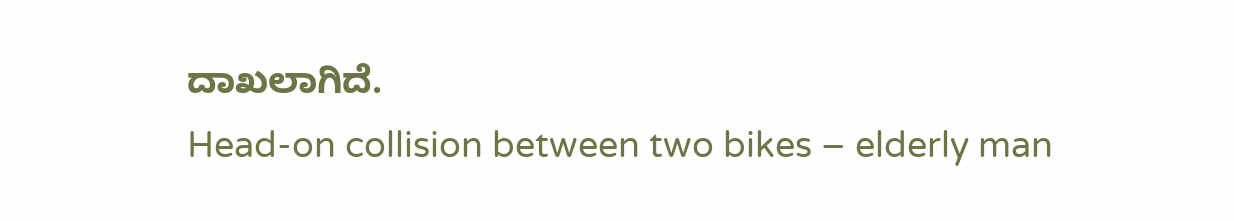ದಾಖಲಾಗಿದೆ.
Head-on collision between two bikes – elderly man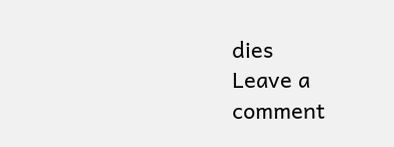dies
Leave a comment